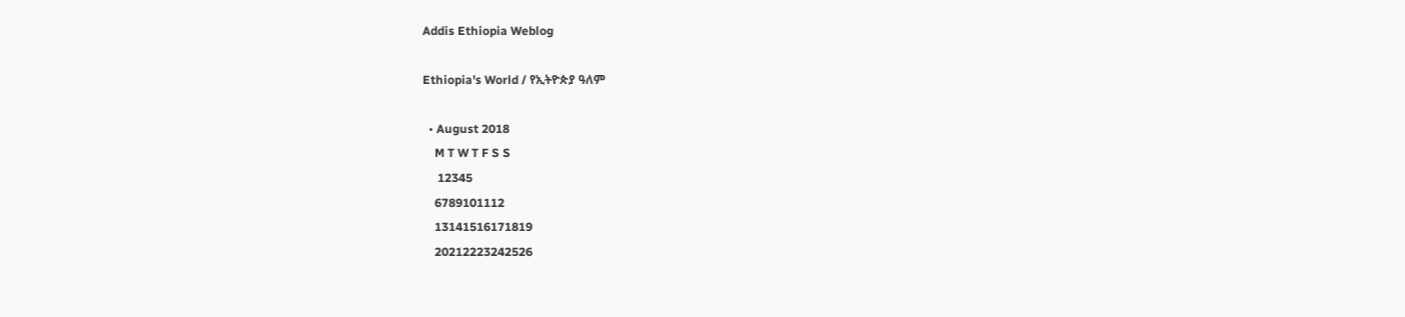Addis Ethiopia Weblog

Ethiopia's World / የኢትዮጵያ ዓለም

  • August 2018
    M T W T F S S
     12345
    6789101112
    13141516171819
    20212223242526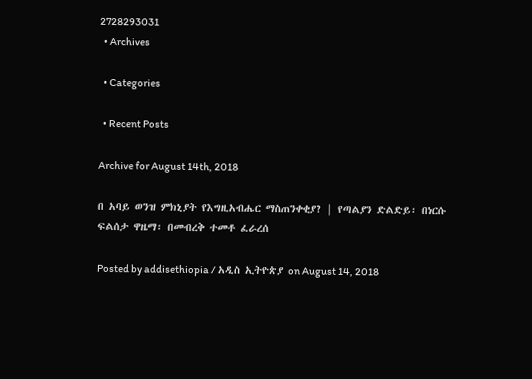2728293031
  • Archives

  • Categories

  • Recent Posts

Archive for August 14th, 2018

በ አባይ ወንዝ ምክኒያት የእግዚአብሔር ማስጠንቀቂያ? | የጣልያን ድልድይ፡ በነርሱ ፍልሰታ ዋዜማ፡ በመብረቅ ተመቶ ፈራረሰ

Posted by addisethiopia / አዲስ ኢትዮጵያ on August 14, 2018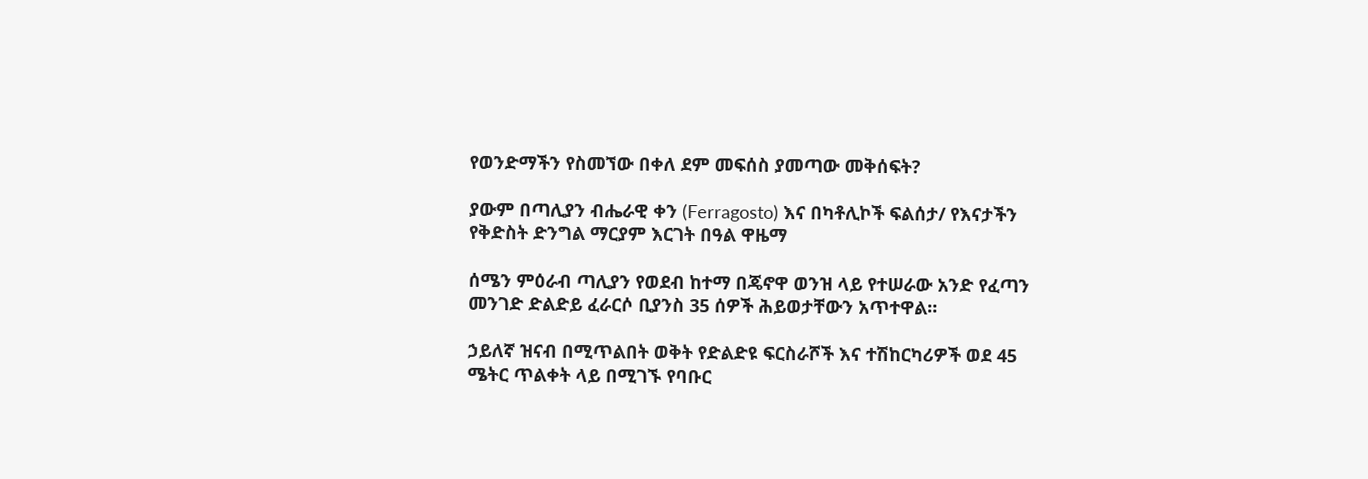የወንድማችን የስመኘው በቀለ ደም መፍሰስ ያመጣው መቅሰፍት?

ያውም በጣሊያን ብሔራዊ ቀን (Ferragosto) እና በካቶሊኮች ፍልሰታ/ የእናታችን የቅድስት ድንግል ማርያም እርገት በዓል ዋዜማ

ሰሜን ምዕራብ ጣሊያን የወደብ ከተማ በጄኖዋ ወንዝ ላይ የተሠራው አንድ የፈጣን መንገድ ድልድይ ፈራርሶ ቢያንስ 35 ሰዎች ሕይወታቸውን አጥተዋል።

ኃይለኛ ዝናብ በሚጥልበት ወቅት የድልድዩ ፍርስራሾች እና ተሽከርካሪዎች ወደ 45 ሜትር ጥልቀት ላይ በሚገኙ የባቡር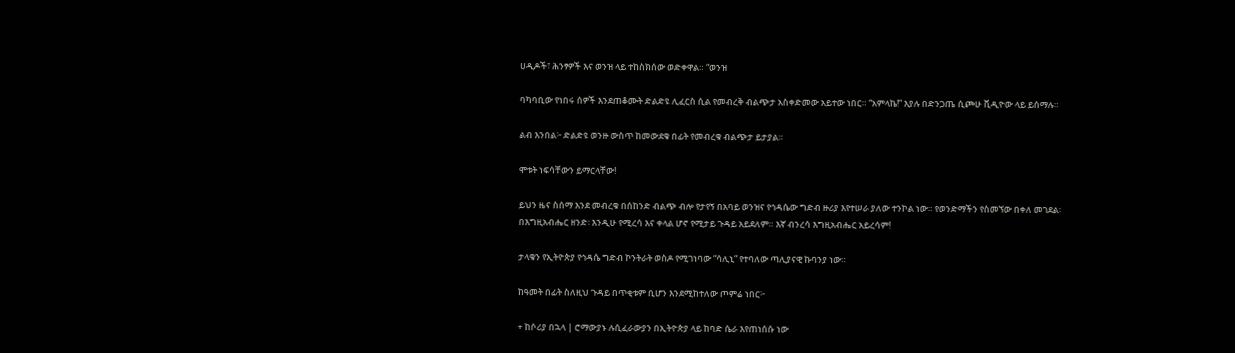ሀዲዶች፣ ሕንፃዎች እና ወንዝ ላይ ተከስክሰው ወድቀዋል። “ወንዝ

ባካባቢው የነበሩ ሰዎች እንደጠቆሙት ድልድዩ ሊፈርስ ሲል የመብረቅ ብልጭታ አስቀድመው አይተው ነበር። “አምላኬ!” እያሉ በድንጋጤ ሲጮሁ ቪዲዮው ላይ ይሰማሉ።

ልብ እንበል፦ ድልድዩ ወንዙ ውስጥ ከመውደቁ በፊት የመብረቁ ብልጭታ ይታያል።

ሞቱት ነፍሳቸውን ይማርላቸው!

ይህን ዜና ስሰማ እንደ መብረቁ በሰከንድ ብልጭ ብሎ የታየኝ በአባይ ወንዝና የኅዳሴው ግድብ ዙሪያ እየተሠራ ያለው ተንኮል ነው። የወንድማችን የስመኘው በቀለ መገደል፡ በእግዚአብሔር ዘንድ፡ እንዲሁ የሚረሳ እና ቀላል ሆኖ የሚታይ ጉዳይ አይደለም። እኛ ብንረሳ እግዚአብሔር አይረሳም!

ታላቁን የኢትዮጵያ የኅዳሴ ግድብ ኮንትራት ወስዶ የሚገነባው “ሳሊኒ” የተባለው ጣሊያናዊ ኩባንያ ነው።

ከዓመት በፊት ስለዚህ ጉዳይ በጥቂቱም ቢሆን እንደሚከተለው ጦምሬ ነበር፦

+ ከሶሪያ በኋላ | ሮማውያኑ ሉሲፈራውያን በኢትዮጵያ ላይ ከባድ ሴራ እየጠነሰሱ ነው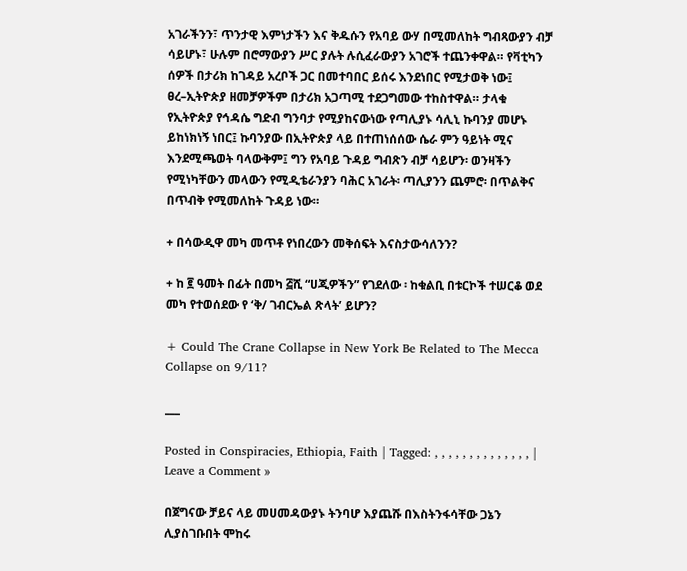አገራችንን፣ ጥንታዊ እምነታችን እና ቅዱሱን የአባይ ውሃ በሚመለከት ግብጻውያን ብቻ ሳይሆኑ፣ ሁሉም በሮማውያን ሥር ያሉት ሉሲፈራውያን አገሮች ተጨንቀዋል። የቫቲካን ሰዎች በታሪክ ከገዳይ አረቦች ጋር በመተባበር ይሰሩ እንደነበር የሚታወቅ ነው፤ ፀረ–ኢትዮጵያ ዘመቻዎችም በታሪክ አጋጣሚ ተደጋግመው ተከስተዋል። ታላቁ የኢትዮጵያ የኅዳሴ ግድብ ግንባታ የሚያከናውነው የጣሊያኑ ሳሊኒ ኩባንያ መሆኑ ይከነክነኝ ነበር፤ ኩባንያው በኢትዮጵያ ላይ በተጠነሰሰው ሴራ ምን ዓይነት ሚና እንደሚጫወት ባላውቅም፤ ግን የአባይ ጉዳይ ግብጽን ብቻ ሳይሆን፡ ወንዛችን የሚነካቸውን መላውን የሚዲቴራንያን ባሕር አገራት፡ ጣሊያንን ጨምሮ፡ በጥልቅና በጥብቅ የሚመለከት ጉዳይ ነው።

+ በሳውዲዋ መካ መጥቶ የነበረውን መቅሰፍት እናስታውሳለንን?

+ ከ ፪ ዓመት በፊት በመካ ፭ሺ “ሀጂዎችን” የገደለው ፡ ከቁልቢ በቱርኮች ተሠርቆ ወደ መካ የተወሰደው የ ‘ቅ/ ገብርኤል ጽላት’ ይሆን?

+ Could The Crane Collapse in New York Be Related to The Mecca Collapse on 9/11?

___

Posted in Conspiracies, Ethiopia, Faith | Tagged: , , , , , , , , , , , , , , | Leave a Comment »

በጀግናው ቻይና ላይ መሀመዳውያኑ ትንባሆ እያጨሹ በእስትንፋሳቸው ጋኔን ሊያስገቡበት ሞከሩ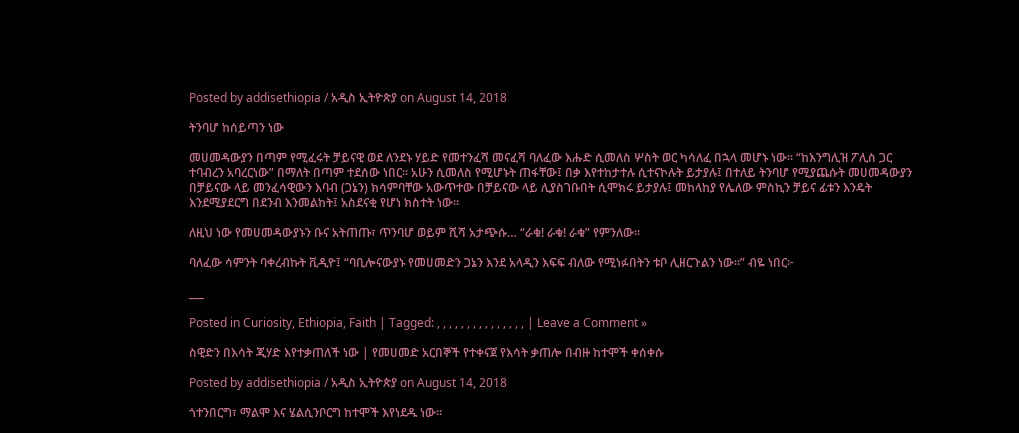Posted by addisethiopia / አዲስ ኢትዮጵያ on August 14, 2018

ትንባሆ ከሰይጣን ነው

መሀመዳውያን በጣም የሚፈሩት ቻይናዊ ወደ ለንደኑ ሃይድ የመተንፈሻ መናፈሻ ባለፈው እሑድ ሲመለስ ሦስት ወር ካሳለፈ በኋላ መሆኑ ነው። “ከእንግሊዝ ፖሊስ ጋር ተባብረን አባረርነው” በማለት በጣም ተደሰው ነበር። አሁን ሲመለስ የሚሆኑት ጠፋቸው፤ በቃ እየተከታተሉ ሲተናኮሉት ይታያሉ፤ በተለይ ትንባሆ የሚያጨሱት መሀመዳውያን በቻይናው ላይ መንፈሳዊውን እባብ (ጋኔን) ክሳምባቸው አውጥተው በቻይናው ላይ ሊያስገቡበት ሲሞክሩ ይታያሉ፤ መከላከያ የሌለው ምስኪን ቻይና ፊቱን እንዴት እንደሚያደርግ በደንብ እንመልከት፤ አስደናቂ የሆነ ክስተት ነው።

ለዚህ ነው የመሀመዳውያኑን ቡና አትጠጡ፣ ጥንባሆ ወይም ሺሻ አታጭሱ… “ራቁ! ራቁ! ራቁ” የምንለው።

ባለፈው ሳምንት ባቀረብኩት ቪዲዮ፤ “ባቢሎናውያኑ የመሀመድን ጋኔን እንደ አላዲን እፍፍ ብለው የሚነፉበትን ቱቦ ሊዘርጉልን ነው።” ብዬ ነበር፦

___

Posted in Curiosity, Ethiopia, Faith | Tagged: , , , , , , , , , , , , , , , | Leave a Comment »

ስዊድን በእሳት ጂሃድ እየተቃጠለች ነው | የመሀመድ አርበኞች የተቀናጀ የእሳት ቃጠሎ በብዙ ከተሞች ቀሰቀሱ

Posted by addisethiopia / አዲስ ኢትዮጵያ on August 14, 2018

ጎተንበርግ፣ ማልሞ እና ሄልሲንቦርግ ከተሞች እየነደዱ ነው።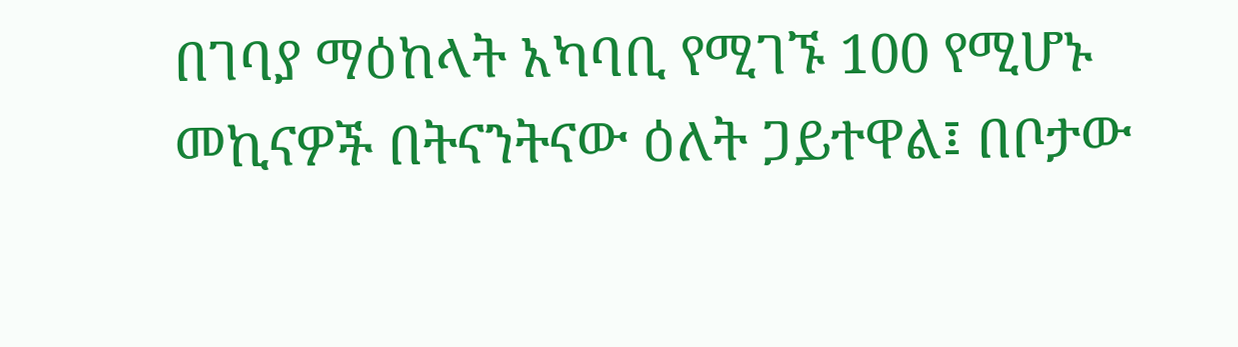በገባያ ማዕከላት አካባቢ የሚገኙ 100 የሚሆኑ መኪናዎች በትናንትናው ዕለት ጋይተዋል፤ በቦታው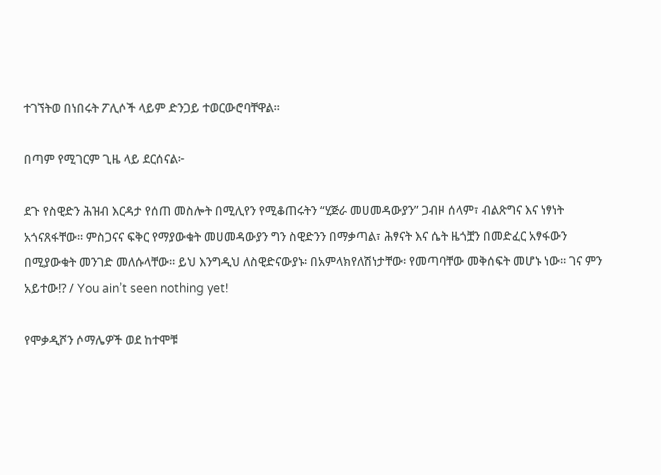ተገኘትወ በነበሩት ፖሊሶች ላይም ድንጋይ ተወርውሮባቸዋል።

በጣም የሚገርም ጊዜ ላይ ደርሰናል፦

ደጉ የስዊድን ሕዝብ እርዳታ የሰጠ መስሎት በሚሊየን የሚቆጠሩትን “ሂጅራ መሀመዳውያን” ጋብዞ ሰላም፣ ብልጽግና እና ነፃነት አጎናጸፋቸው። ምስጋናና ፍቅር የማያውቁት መሀመዳውያን ግን ስዊድንን በማቃጣል፣ ሕፃናት እና ሴት ዜጎቿን በመድፈር አፃፋውን በሚያውቁት መንገድ መለሱላቸው። ይህ እንግዲህ ለስዊድናውያኑ፡ በአምላክየለሽነታቸው፡ የመጣባቸው መቅሰፍት መሆኑ ነው። ገና ምን አይተው!? / You ain’t seen nothing yet!

የሞቃዲሾን ሶማሌዎች ወደ ከተሞቹ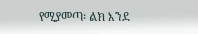የሚያመጣ፡ ልክ እንደ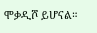ሞቃዲሾ ይሆናል።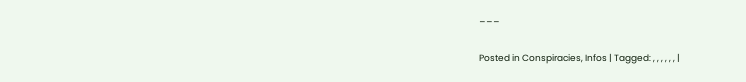___

Posted in Conspiracies, Infos | Tagged: , , , , , , |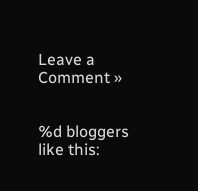Leave a Comment »


%d bloggers like this: